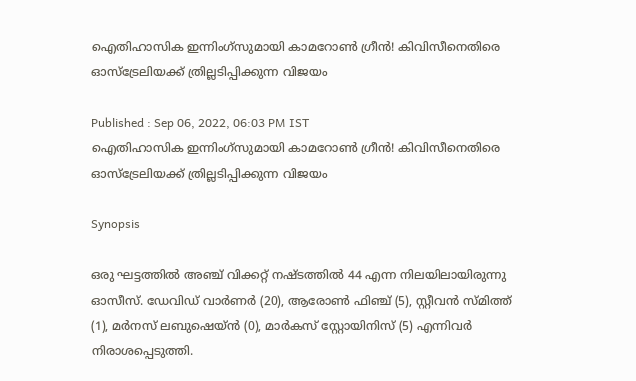ഐതിഹാസിക ഇന്നിംഗ്‌സുമായി കാമറോണ്‍ ഗ്രീന്‍! കിവിസീനെതിരെ ഓസ്‌ട്രേലിയക്ക് ത്രില്ലടിപ്പിക്കുന്ന വിജയം

Published : Sep 06, 2022, 06:03 PM IST
ഐതിഹാസിക ഇന്നിംഗ്‌സുമായി കാമറോണ്‍ ഗ്രീന്‍! കിവിസീനെതിരെ ഓസ്‌ട്രേലിയക്ക് ത്രില്ലടിപ്പിക്കുന്ന വിജയം

Synopsis

ഒരു ഘട്ടത്തില്‍ അഞ്ച് വിക്കറ്റ് നഷ്ടത്തില്‍ 44 എന്ന നിലയിലായിരുന്നു ഓസീസ്. ഡേവിഡ് വാര്‍ണര്‍ (20), ആരോണ്‍ ഫിഞ്ച് (5), സ്റ്റീവന്‍ സ്മിത്ത് (1), മര്‍നസ് ലബുഷെയ്ന്‍ (0), മാര്‍കസ് സ്റ്റോയിനിസ് (5) എന്നിവര്‍ നിരാശപ്പെടുത്തി.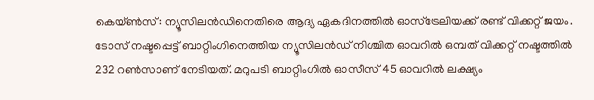കെയ്ണ്‍സ്: ന്യൂസിലന്‍ഡിനെതിരെ ആദ്യ ഏകദിനത്തില്‍ ഓസ്‌ട്രേലിയക്ക് രണ്ട് വിക്കറ്റ് ജയം. ടോസ് നഷ്ടപ്പെട്ട് ബാറ്റിംഗിനെത്തിയ ന്യൂസിലന്‍ഡ് നിശ്ചിത ഓവറില്‍ ഒമ്പത് വിക്കറ്റ് നഷ്ടത്തില്‍ 232 റണ്‍സാണ് നേടിയത്. മറുപടി ബാറ്റിംഗില്‍ ഓസീസ് 45 ഓവറില്‍ ലക്ഷ്യം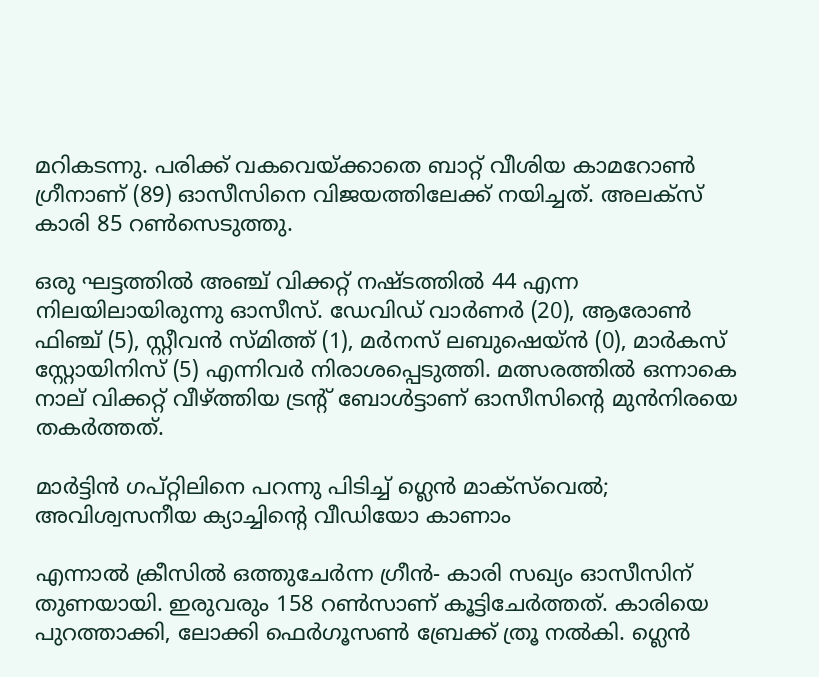മറികടന്നു. പരിക്ക് വകവെയ്ക്കാതെ ബാറ്റ് വീശിയ കാമറോണ്‍ ഗ്രീനാണ് (89) ഓസീസിനെ വിജയത്തിലേക്ക് നയിച്ചത്. അലക്‌സ് കാരി 85 റണ്‍സെടുത്തു.

ഒരു ഘട്ടത്തില്‍ അഞ്ച് വിക്കറ്റ് നഷ്ടത്തില്‍ 44 എന്ന നിലയിലായിരുന്നു ഓസീസ്. ഡേവിഡ് വാര്‍ണര്‍ (20), ആരോണ്‍ ഫിഞ്ച് (5), സ്റ്റീവന്‍ സ്മിത്ത് (1), മര്‍നസ് ലബുഷെയ്ന്‍ (0), മാര്‍കസ് സ്റ്റോയിനിസ് (5) എന്നിവര്‍ നിരാശപ്പെടുത്തി. മത്സരത്തില്‍ ഒന്നാകെ നാല് വിക്കറ്റ് വീഴ്ത്തിയ ട്രന്റ് ബോള്‍ട്ടാണ് ഓസീസിന്റെ മുന്‍നിരയെ തകര്‍ത്തത്.

മാര്‍ട്ടിന്‍ ഗപ്റ്റിലിനെ പറന്നു പിടിച്ച് ഗ്ലെന്‍ മാക്‌സ്‌വെല്‍; അവിശ്വസനീയ ക്യാച്ചിന്റെ വീഡിയോ കാണാം

എന്നാല്‍ ക്രീസില്‍ ഒത്തുചേര്‍ന്ന ഗ്രീന്‍- കാരി സഖ്യം ഓസീസിന് തുണയായി. ഇരുവരും 158 റണ്‍സാണ് കൂട്ടിചേര്‍ത്തത്. കാരിയെ പുറത്താക്കി, ലോക്കി ഫെര്‍ഗൂസണ്‍ ബ്രേക്ക് ത്രൂ നല്‍കി. ഗ്ലെന്‍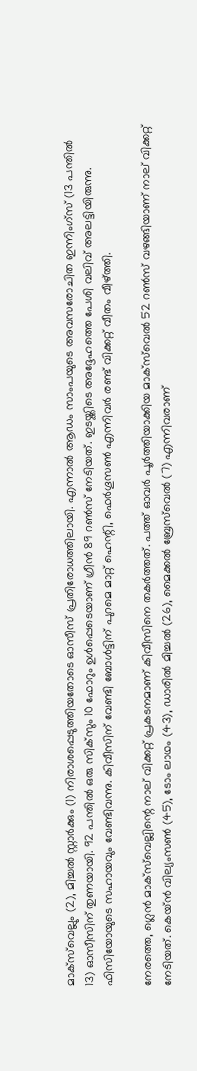മാക്‌സ്‌വെല്ലും (2), മിച്ചല്‍ സ്റ്റാര്‍ക്കും (1) നിരാശപ്പെടുത്തിയതോടെ ഓസീസ് പ്രതിരോധത്തിലായി. എന്നാല്‍ ആഡം സാംപയുടെ അവസരോചിത ഇന്നിംഗ്‌സ് (13 പന്തില്‍ 13) ഓസീസിന് തുണയായി. 92 പന്തില്‍ ഒരു സിക്‌സും 10 ഫോറും ഉള്‍പ്പെടെയാണ് ഗ്രീന്‍ 89 റണ്‍സ് നേടിയത്. ഇടയ്ക്കിടെ അദ്ദേഹത്തെ പേശി വലിവ് അലട്ടിയിരുന്നു. ഫിസിയോയുടെ സഹായവും വേണ്ടിവന്നു. കിവീസിന് വേണ്ടി ബോള്‍ട്ടിന് പുറമെ മാറ്റ് ഹെന്റി, ഫെര്‍ഗൂസണ്‍ എന്നിവര്‍ രണ്ട് വിക്കറ്റ് വീതം വീഴ്ത്തി.

നേരത്തെ, ഗ്ലെന്‍ മാക്‌സ്‌വെല്ലിന്റെ നാല് വിക്കറ്റ് പ്രകടനമാണ് കിവീസിനെ തകര്‍ത്തത്. പത്ത് ഓവര്‍ പൂര്‍ത്തിയാക്കിയ മാക്‌സ്‌വെല്‍ 52 റണ്‍സ് വഴങ്ങിയാണ് നാല് വിക്കറ്റ് നേടിയത്. കെയ്ന്‍ വില്യംസണ്‍ (45), ടോം ലാഥം (43), ഡാരില്‍ മിച്ചല്‍ (26), മൈക്കല്‍ ബ്രേസ്‌വെല്‍ (7) എന്നിവരാണ്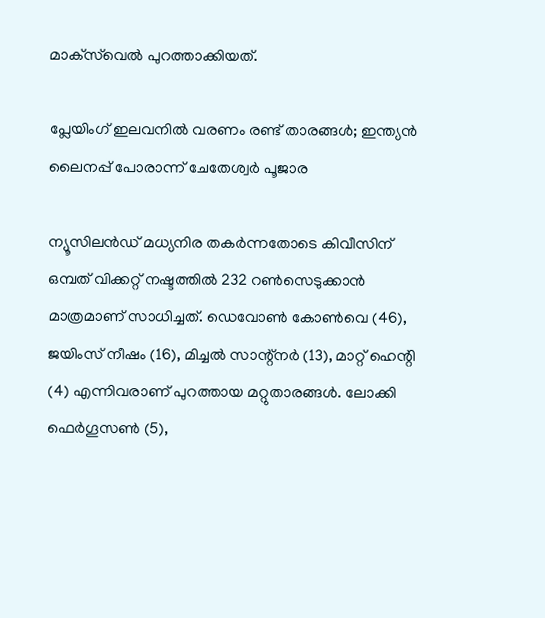മാക്‌സ്‌വെല്‍ പുറത്താക്കിയത്.

പ്ലേയിംഗ് ഇലവനില്‍ വരണം രണ്ട് താരങ്ങള്‍; ഇന്ത്യന്‍ ലൈനപ്പ് പോരാന്ന് ചേതേശ്വര്‍ പൂജാര

ന്യൂസിലന്‍ഡ് മധ്യനിര തകര്‍ന്നതോടെ കിവീസിന് ഒമ്പത് വിക്കറ്റ് നഷ്ടത്തില്‍ 232 റണ്‍സെടുക്കാന്‍ മാത്രമാണ് സാധിച്ചത്. ഡെവോണ്‍ കോണ്‍വെ (46), ജയിംസ് നീഷം (16), മിച്ചല്‍ സാന്റ്‌നര്‍ (13), മാറ്റ് ഹെന്റി (4) എന്നിവരാണ് പുറത്തായ മറ്റുതാരങ്ങള്‍. ലോക്കി ഫെര്‍ഗൂസണ്‍ (5),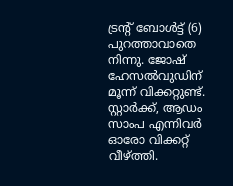ട്രന്റ് ബോള്‍ട്ട് (6) പുറത്താവാതെ നിന്നു. ജോഷ് ഹേസല്‍വുഡിന് മൂന്ന് വിക്കറ്റുണ്ട്. സ്റ്റാര്‍ക്ക്, ആഡം സാംപ എന്നിവര്‍ ഓരോ വിക്കറ്റ് വീഴ്ത്തി.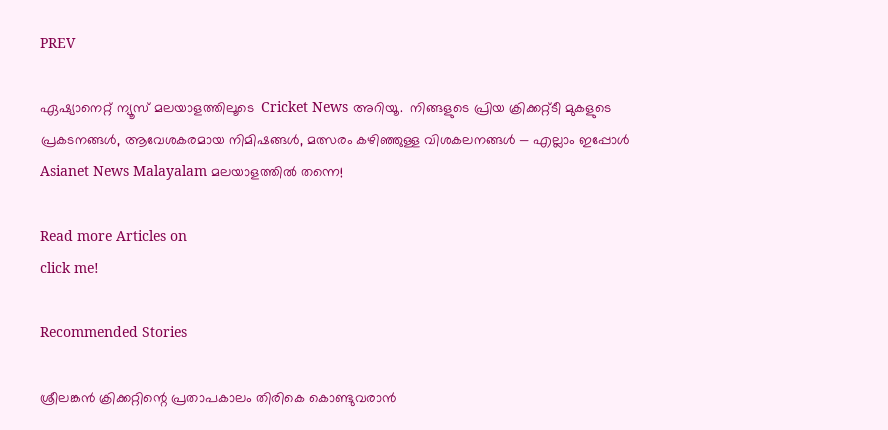PREV

ഏഷ്യാനെറ്റ് ന്യൂസ് മലയാളത്തിലൂടെ  Cricket News അറിയൂ.  നിങ്ങളുടെ പ്രിയ ക്രിക്കറ്റ്ടീ മുകളുടെ പ്രകടനങ്ങൾ, ആവേശകരമായ നിമിഷങ്ങൾ, മത്സരം കഴിഞ്ഞുള്ള വിശകലനങ്ങൾ — എല്ലാം ഇപ്പോൾ Asianet News Malayalam മലയാളത്തിൽ തന്നെ!

Read more Articles on
click me!

Recommended Stories

ശ്രീലങ്കന്‍ ക്രിക്കറ്റിന്റെ പ്രതാപകാലം തിരികെ കൊണ്ടുവരാന്‍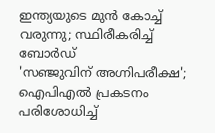ഇന്ത്യയുടെ മുന്‍ കോച്ച് വരുന്നു; സ്ഥിരീകരിച്ച് ബോര്‍ഡ്
'സഞ്ജുവിന് അഗ്നിപരീക്ഷ'; ഐപിഎല്‍ പ്രകടനം പരിശോധിച്ച്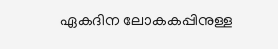ഏകദിന ലോകകപ്പിനുള്ള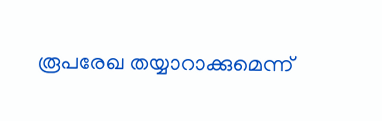രൂപരേഖ തയ്യാറാക്കുമെന്ന്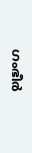ഗംഭീര്‍